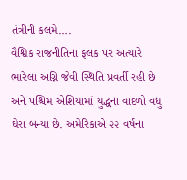તંત્રીની કલમે….
વૈશ્વિક રાજનીતિના ફલક પર અત્યારે ભારેલા અગ્નિ જેવી સ્થિતિ પ્રવર્તી રહી છે અને પશ્ચિમ એશિયામાં યુદ્ધના વાદળો વધુ ઘેરા બન્યા છે. અમેરિકાએ ૨૨ વર્ષના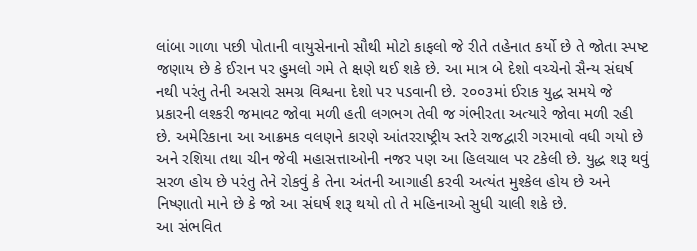લાંબા ગાળા પછી પોતાની વાયુસેનાનો સૌથી મોટો કાફલો જે રીતે તહેનાત કર્યો છે તે જોતા સ્પષ્ટ જણાય છે કે ઈરાન પર હુમલો ગમે તે ક્ષણે થઈ શકે છે. આ માત્ર બે દેશો વચ્ચેનો સૈન્ય સંઘર્ષ નથી પરંતુ તેની અસરો સમગ્ર વિશ્વના દેશો પર પડવાની છે. ૨૦૦૩માં ઈરાક યુદ્ધ સમયે જે પ્રકારની લશ્કરી જમાવટ જોવા મળી હતી લગભગ તેવી જ ગંભીરતા અત્યારે જોવા મળી રહી છે. અમેરિકાના આ આક્રમક વલણને કારણે આંતરરાષ્ટ્રીય સ્તરે રાજદ્વારી ગરમાવો વધી ગયો છે અને રશિયા તથા ચીન જેવી મહાસત્તાઓની નજર પણ આ હિલચાલ પર ટકેલી છે. યુદ્ધ શરૂ થવું સરળ હોય છે પરંતુ તેને રોકવું કે તેના અંતની આગાહી કરવી અત્યંત મુશ્કેલ હોય છે અને નિષ્ણાતો માને છે કે જો આ સંઘર્ષ શરૂ થયો તો તે મહિનાઓ સુધી ચાલી શકે છે.
આ સંભવિત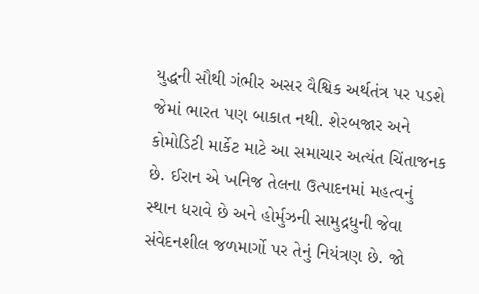યુદ્ધની સૌથી ગંભીર અસર વૈશ્વિક અર્થતંત્ર પર પડશે જેમાં ભારત પણ બાકાત નથી. શેરબજાર અને કોમોડિટી માર્કેટ માટે આ સમાચાર અત્યંત ચિંતાજનક છે. ઈરાન એ ખનિજ તેલના ઉત્પાદનમાં મહત્વનું સ્થાન ધરાવે છે અને હોર્મુઝની સામુદ્રધુની જેવા સંવેદનશીલ જળમાર્ગો પર તેનું નિયંત્રણ છે. જો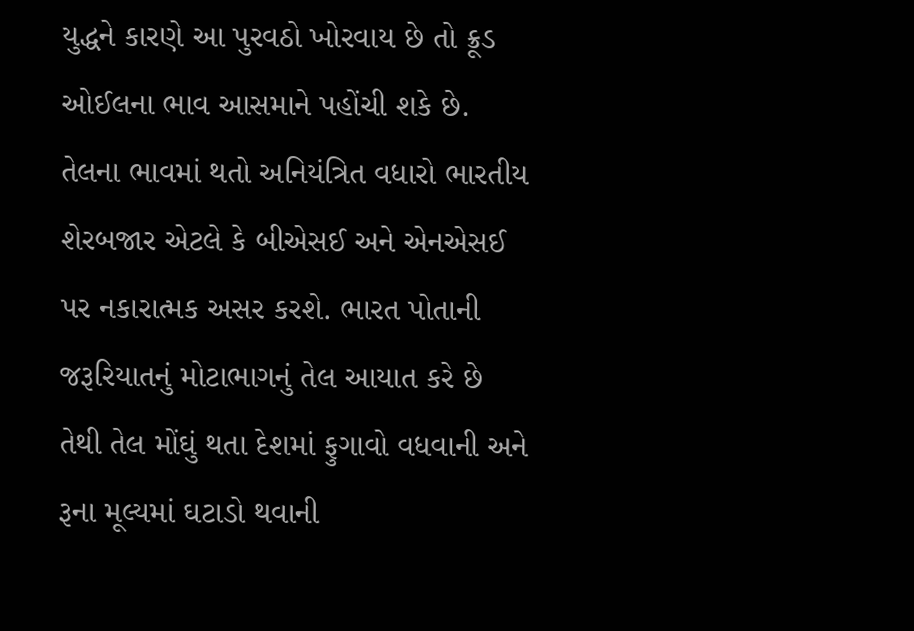યુદ્ધને કારણે આ પુરવઠો ખોરવાય છે તો ક્રૂડ ઓઈલના ભાવ આસમાને પહોંચી શકે છે. તેલના ભાવમાં થતો અનિયંત્રિત વધારો ભારતીય શેરબજાર એટલે કે બીએસઈ અને એનએસઈ પર નકારાત્મક અસર કરશે. ભારત પોતાની જરૂરિયાતનું મોટાભાગનું તેલ આયાત કરે છે તેથી તેલ મોંઘું થતા દેશમાં ફુગાવો વધવાની અને રૂના મૂલ્યમાં ઘટાડો થવાની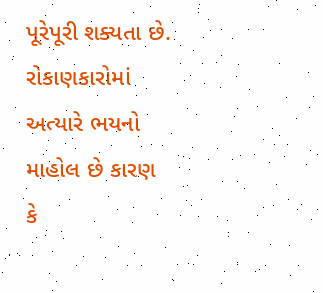પૂરેપૂરી શક્યતા છે. રોકાણકારોમાં અત્યારે ભયનો માહોલ છે કારણ કે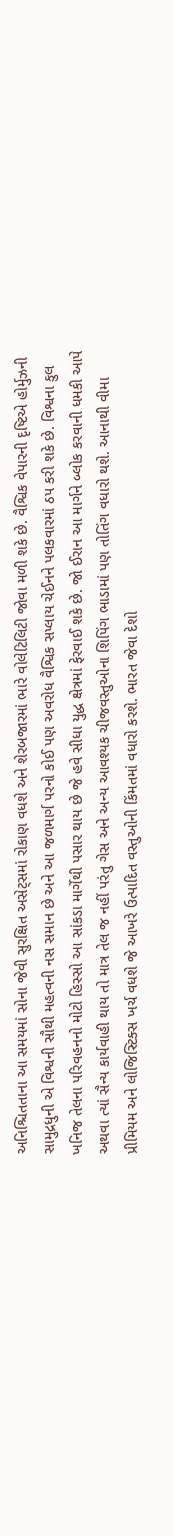અનિશ્ચિતતાના આ સમયમાં સોના જેવી સુરક્ષિત અસેટ્સમાં રોકાણ વધશે અને શેરબજારમાં ભારે વોલેટિલિટી જોવા મળી શકે છે. વૈશ્વિક વેપારની દૃષ્ટિએ હોર્મુઝની સામુદ્રધુની એ વિશ્વની સૌથી મહત્વની નસ સમાન છે અને આ જળમાર્ગ પરનો કોઈ પણ અવરોધ વૈશ્વિક સપ્લાય ચેઈનને પલકવારમાં ઠપ કરી શકે છે. વિશ્વના કુલ ખનિજ તેલના પરિવહનનો મોટો હિસ્સો આ સાંકડા માર્ગેથી પસાર થાય છે જે હવે સીધા યુદ્ધ ક્ષેત્રમાં ફેરવાઈ શકે છે. જો ઈરાન આ માર્ગને બ્લોક કરવાની ધમકી આપે અથવા ત્યાં સૈન્ય કાર્યવાહી થાય તો માત્ર તેલ જ નહીં પરંતુ ગેસ અને અન્ય આવશ્યક ચીજવસ્તુઓના શિપિંગ ભાડામાં પણ તોતિંગ વધારો થશે. આનાથી વીમા પ્રીમિયમ અને લોજિસ્ટિક્સ ખર્ચ વધશે જે આખરે ઉત્પાદિત વસ્તુઓની કિંમતમાં વધારો કરશે. ભારત જેવા દેશો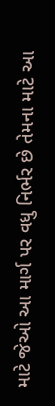માટે જેઓ આ માર્ગ પર વધુ નિર્ભર છે તેમના માટે આ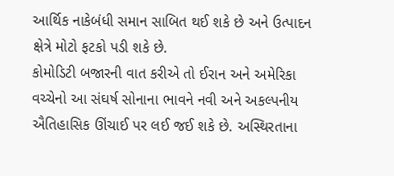આર્થિક નાકેબંધી સમાન સાબિત થઈ શકે છે અને ઉત્પાદન ક્ષેત્રે મોટો ફટકો પડી શકે છે.
કોમોડિટી બજારની વાત કરીએ તો ઈરાન અને અમેરિકા વચ્ચેનો આ સંઘર્ષ સોનાના ભાવને નવી અને અકલ્પનીય ઐતિહાસિક ઊંચાઈ પર લઈ જઈ શકે છે. અસ્થિરતાના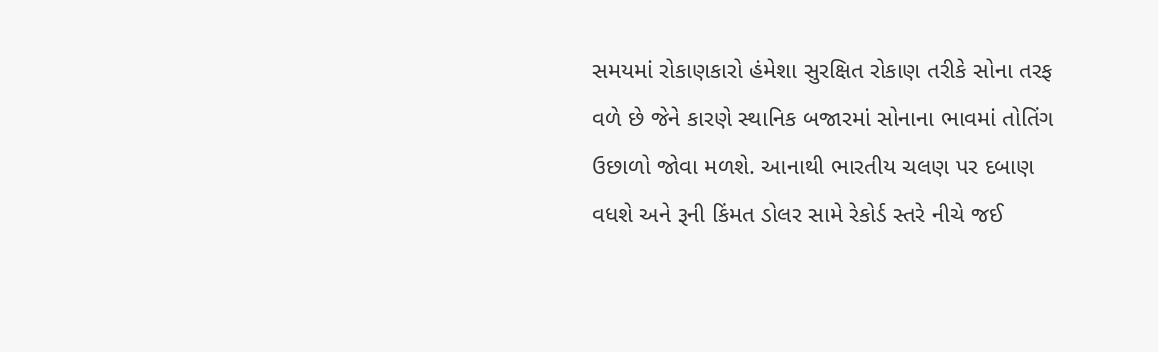સમયમાં રોકાણકારો હંમેશા સુરક્ષિત રોકાણ તરીકે સોના તરફ વળે છે જેને કારણે સ્થાનિક બજારમાં સોનાના ભાવમાં તોતિંગ ઉછાળો જોવા મળશે. આનાથી ભારતીય ચલણ પર દબાણ વધશે અને રૂની કિંમત ડોલર સામે રેકોર્ડ સ્તરે નીચે જઈ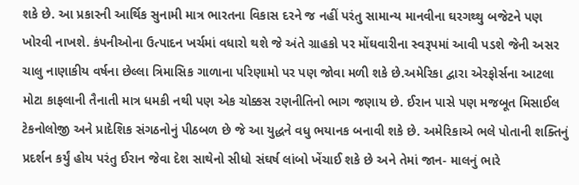શકે છે. આ પ્રકારની આર્થિક સુનામી માત્ર ભારતના વિકાસ દરને જ નહીં પરંતુ સામાન્ય માનવીના ઘરગથ્થુ બજેટને પણ ખોરવી નાખશે. કંપનીઓના ઉત્પાદન ખર્ચમાં વધારો થશે જે અંતે ગ્રાહકો પર મોંઘવારીના સ્વરૂપમાં આવી પડશે જેની અસર ચાલુ નાણાકીય વર્ષના છેલ્લા ત્રિમાસિક ગાળાના પરિણામો પર પણ જોવા મળી શકે છે.અમેરિકા દ્વારા એરફોર્સના આટલા મોટા કાફલાની તૈનાતી માત્ર ધમકી નથી પણ એક ચોક્કસ રણનીતિનો ભાગ જણાય છે. ઈરાન પાસે પણ મજબૂત મિસાઈલ ટેકનોલોજી અને પ્રાદેશિક સંગઠનોનું પીઠબળ છે જે આ યુદ્ધને વધુ ભયાનક બનાવી શકે છે. અમેરિકાએ ભલે પોતાની શક્તિનું પ્રદર્શન કર્યું હોય પરંતુ ઈરાન જેવા દેશ સાથેનો સીધો સંઘર્ષ લાંબો ખેંચાઈ શકે છે અને તેમાં જાન- માલનું ભારે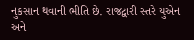નુકસાન થવાની ભીતિ છે. રાજદ્વારી સ્તરે યુએન અને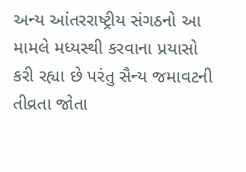અન્ય આંતરરાષ્ટ્રીય સંગઠનો આ મામલે મધ્યસ્થી કરવાના પ્રયાસો કરી રહ્યા છે પરંતુ સૈન્ય જમાવટની તીવ્રતા જોતા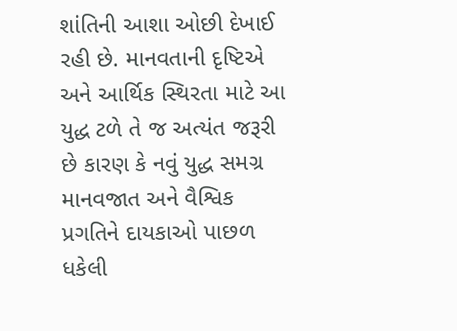શાંતિની આશા ઓછી દેખાઈ રહી છે. માનવતાની દૃષ્ટિએ અને આર્થિક સ્થિરતા માટે આ યુદ્ધ ટળે તે જ અત્યંત જરૂરી છે કારણ કે નવું યુદ્ધ સમગ્ર માનવજાત અને વૈશ્વિક પ્રગતિને દાયકાઓ પાછળ ધકેલી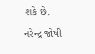શકે છે.
નરેન્દ્ર જોષી